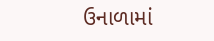ઉનાળામાં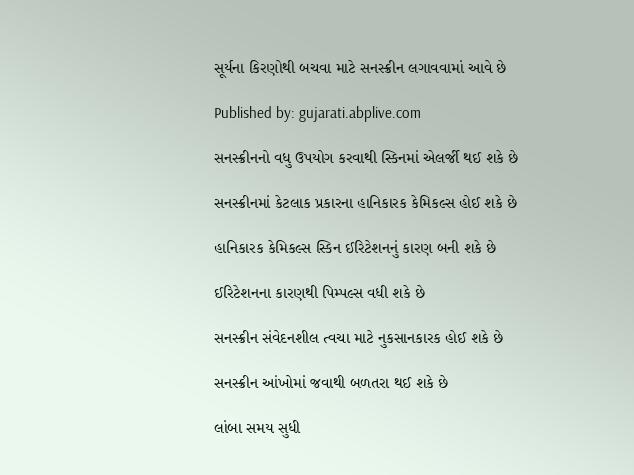સૂર્યના કિરણોથી બચવા માટે સનસ્ક્રીન લગાવવામાં આવે છે

Published by: gujarati.abplive.com

સનસ્ક્રીનનો વધુ ઉપયોગ કરવાથી સ્કિનમાં એલર્જી થઈ શકે છે

સનસ્ક્રીનમાં કેટલાક પ્રકારના હાનિકારક કેમિકલ્સ હોઈ શકે છે

હાનિકારક કેમિકલ્સ સ્કિન ઈરિટેશનનું કારણ બની શકે છે

ઈરિટેશનના કારણથી પિમ્પલ્સ વધી શકે છે

સનસ્ક્રીન સંવેદનશીલ ત્વચા માટે નુકસાનકારક હોઈ શકે છે

સનસ્ક્રીન આંખોમાં જવાથી બળતરા થઈ શકે છે

લાંબા સમય સુધી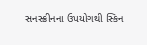સનસ્ક્રીનના ઉપયોગથી સ્કિન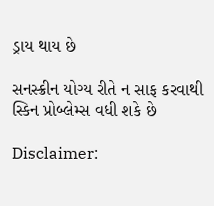ડ્રાય થાય છે

સનસ્ક્રીન યોગ્ય રીતે ન સાફ કરવાથી સ્કિન પ્રોબ્લેમ્સ વધી શકે છે

Disclaimer: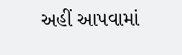અહીં આપવામાં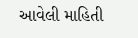આવેલી માહિતી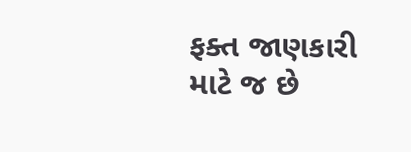ફક્ત જાણકારી માટે જ છે